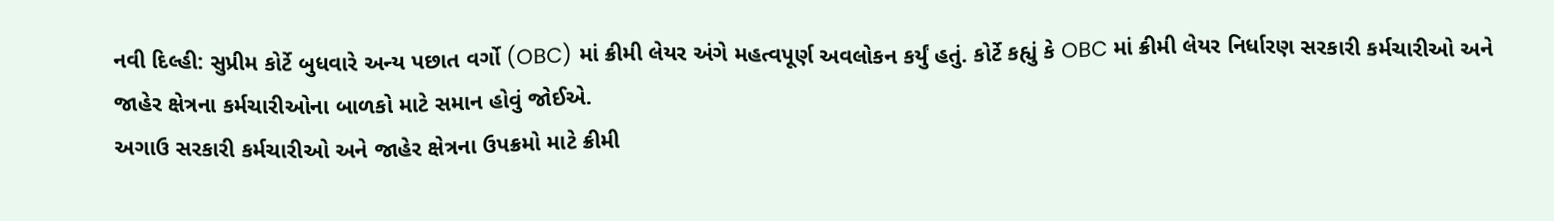નવી દિલ્હી: સુપ્રીમ કોર્ટે બુધવારે અન્ય પછાત વર્ગો (OBC) માં ક્રીમી લેયર અંગે મહત્વપૂર્ણ અવલોકન કર્યું હતું. કોર્ટે કહ્યું કે OBC માં ક્રીમી લેયર નિર્ધારણ સરકારી કર્મચારીઓ અને જાહેર ક્ષેત્રના કર્મચારીઓના બાળકો માટે સમાન હોવું જોઈએ.
અગાઉ સરકારી કર્મચારીઓ અને જાહેર ક્ષેત્રના ઉપક્રમો માટે ક્રીમી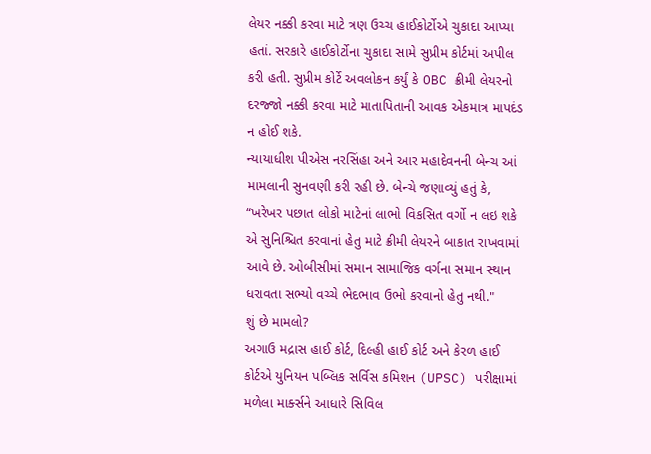લેયર નક્કી કરવા માટે ત્રણ ઉચ્ચ હાઈકોર્ટોએ ચુકાદા આપ્યા હતાં. સરકારે હાઈકોર્ટોના ચુકાદા સામે સુપ્રીમ કોર્ટમાં અપીલ કરી હતી. સુપ્રીમ કોર્ટે અવલોકન કર્યું કે OBC ક્રીમી લેયરનો દરજ્જો નક્કી કરવા માટે માતાપિતાની આવક એકમાત્ર માપદંડ ન હોઈ શકે.
ન્યાયાધીશ પીએસ નરસિંહા અને આર મહાદેવનની બેન્ચ આં મામલાની સુનવણી કરી રહી છે. બેન્ચે જણાવ્યું હતું કે, “ખરેખર પછાત લોકો માટેનાં લાભો વિકસિત વર્ગો ન લઇ શકે એ સુનિશ્ચિત કરવાનાં હેતુ માટે ક્રીમી લેયરને બાકાત રાખવામાં આવે છે. ઓબીસીમાં સમાન સામાજિક વર્ગના સમાન સ્થાન ધરાવતા સભ્યો વચ્ચે ભેદભાવ ઉભો કરવાનો હેતુ નથી."
શું છે મામલો?
અગાઉ મદ્રાસ હાઈ કોર્ટ, દિલ્હી હાઈ કોર્ટ અને કેરળ હાઈ કોર્ટએ યુનિયન પબ્લિક સર્વિસ કમિશન (UPSC) પરીક્ષામાં મળેલા માર્ક્સને આધારે સિવિલ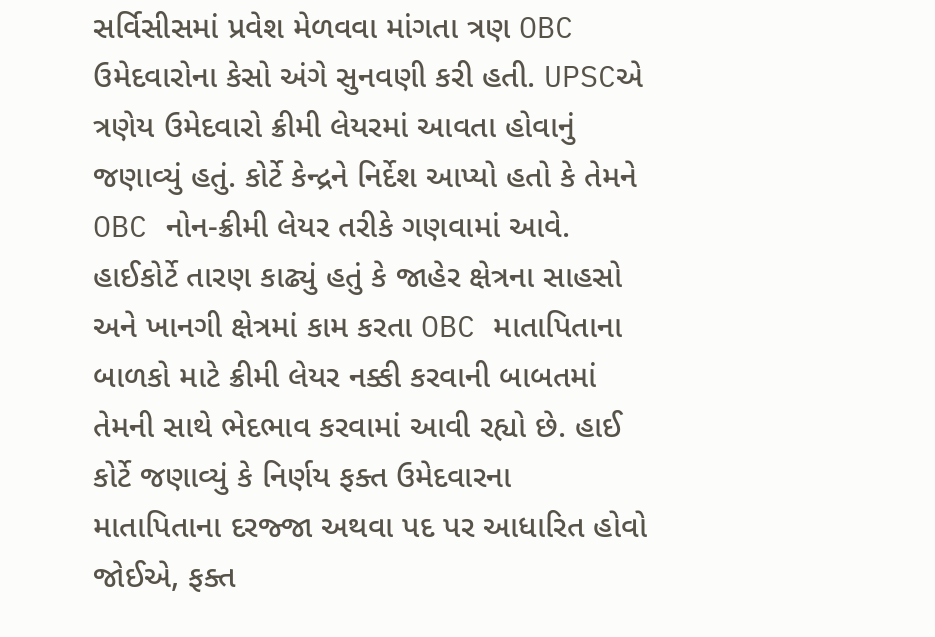સર્વિસીસમાં પ્રવેશ મેળવવા માંગતા ત્રણ OBC ઉમેદવારોના કેસો અંગે સુનવણી કરી હતી. UPSCએ ત્રણેય ઉમેદવારો ક્રીમી લેયરમાં આવતા હોવાનું જણાવ્યું હતું. કોર્ટે કેન્દ્રને નિર્દેશ આપ્યો હતો કે તેમને OBC નોન-ક્રીમી લેયર તરીકે ગણવામાં આવે.
હાઈકોર્ટે તારણ કાઢ્યું હતું કે જાહેર ક્ષેત્રના સાહસો અને ખાનગી ક્ષેત્રમાં કામ કરતા OBC માતાપિતાના બાળકો માટે ક્રીમી લેયર નક્કી કરવાની બાબતમાં તેમની સાથે ભેદભાવ કરવામાં આવી રહ્યો છે. હાઈ કોર્ટે જણાવ્યું કે નિર્ણય ફક્ત ઉમેદવારના માતાપિતાના દરજ્જા અથવા પદ પર આધારિત હોવો જોઈએ, ફક્ત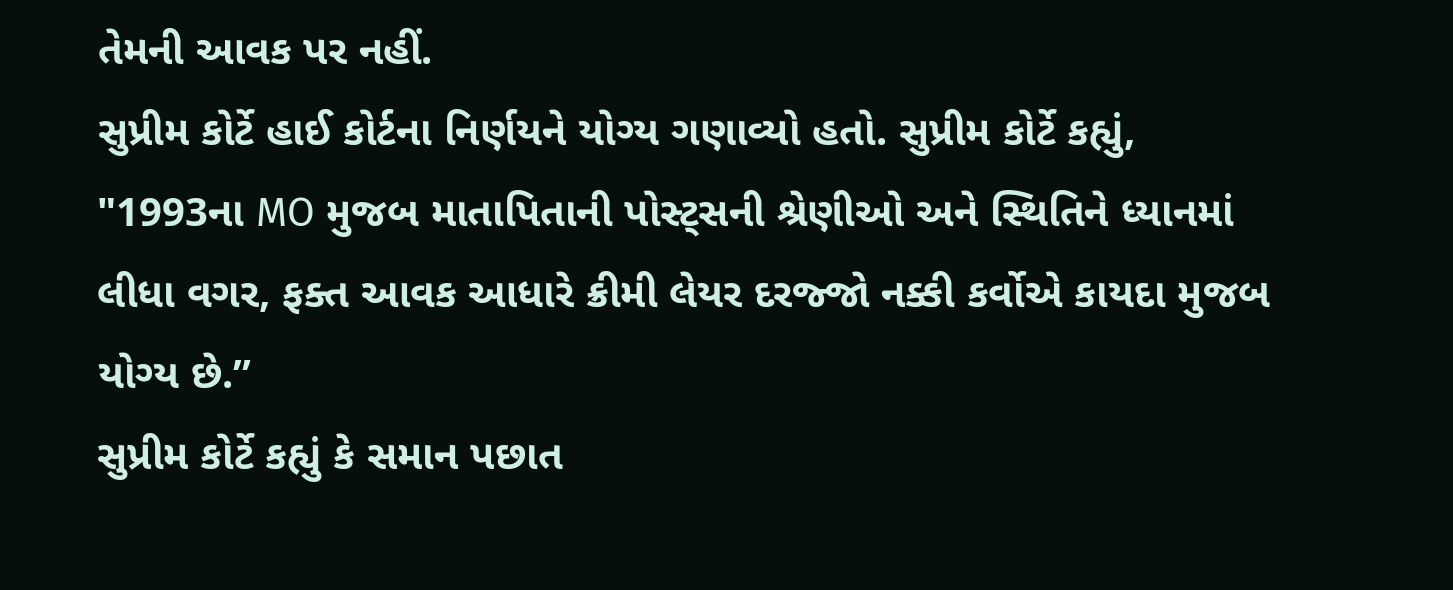તેમની આવક પર નહીં.
સુપ્રીમ કોર્ટે હાઈ કોર્ટના નિર્ણયને યોગ્ય ગણાવ્યો હતો. સુપ્રીમ કોર્ટે કહ્યું, "1993ના MO મુજબ માતાપિતાની પોસ્ટ્સની શ્રેણીઓ અને સ્થિતિને ધ્યાનમાં લીધા વગર, ફક્ત આવક આધારે ક્રીમી લેયર દરજ્જો નક્કી કર્વોએ કાયદા મુજબ યોગ્ય છે.”
સુપ્રીમ કોર્ટે કહ્યું કે સમાન પછાત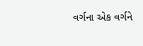વર્ગના એક વર્ગને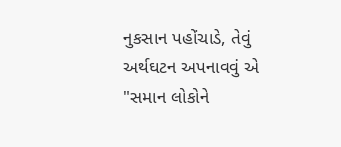નુકસાન પહોંચાડે, તેવું અર્થઘટન અપનાવવું એ "સમાન લોકોને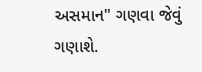અસમાન" ગણવા જેવું ગણાશે.